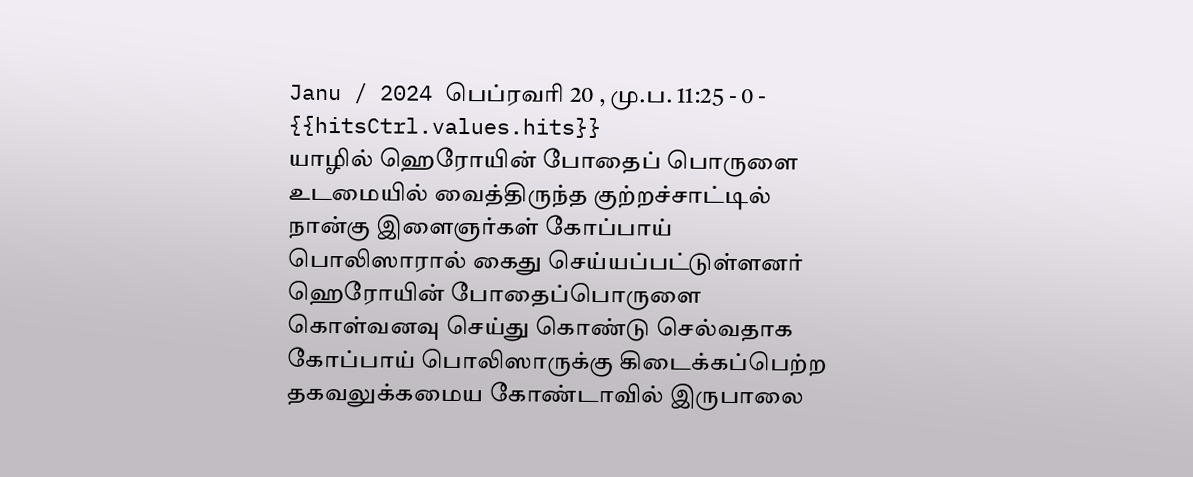Janu / 2024 பெப்ரவரி 20 , மு.ப. 11:25 - 0 - {{hitsCtrl.values.hits}}
யாழில் ஹெரோயின் போதைப் பொருளை உடமையில் வைத்திருந்த குற்றச்சாட்டில் நான்கு இளைஞர்கள் கோப்பாய் பொலிஸாரால் கைது செய்யப்பட்டுள்ளனர்
ஹெரோயின் போதைப்பொருளை கொள்வனவு செய்து கொண்டு செல்வதாக கோப்பாய் பொலிஸாருக்கு கிடைக்கப்பெற்ற தகவலுக்கமைய கோண்டாவில் இருபாலை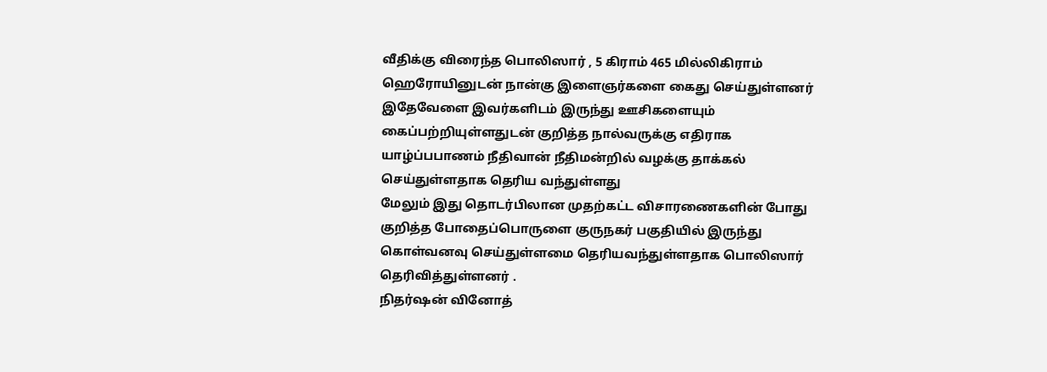வீதிக்கு விரைந்த பொலிஸார் , 5 கிராம் 465 மில்லிகிராம் ஹெரோயினுடன் நான்கு இளைஞர்களை கைது செய்துள்ளனர்
இதேவேளை இவர்களிடம் இருந்து ஊசிகளையும் கைப்பற்றியுள்ளதுடன் குறித்த நால்வருக்கு எதிராக யாழ்ப்பபாணம் நீதிவான் நீதிமன்றில் வழக்கு தாக்கல் செய்துள்ளதாக தெரிய வந்துள்ளது
மேலும் இது தொடர்பிலான முதற்கட்ட விசாரணைகளின் போது குறித்த போதைப்பொருளை குருநகர் பகுதியில் இருந்து கொள்வனவு செய்துள்ளமை தெரியவந்துள்ளதாக பொலிஸார் தெரிவித்துள்ளனர் .
நிதர்ஷன் வினோத்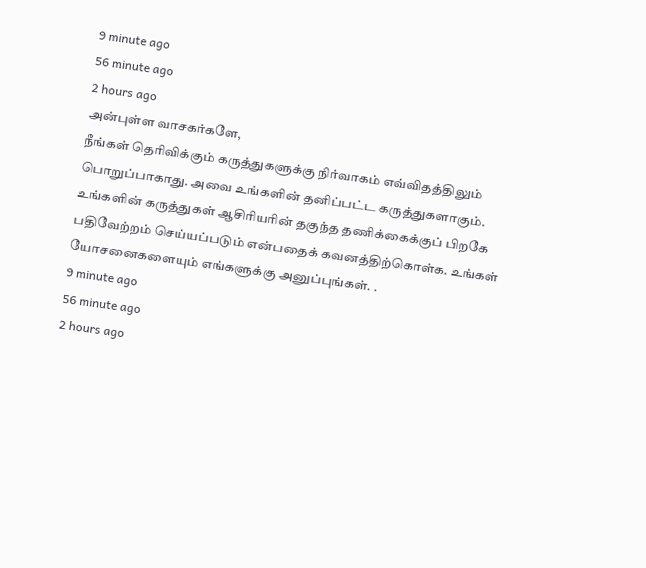9 minute ago
56 minute ago
2 hours ago
அன்புள்ள வாசகர்களே,
நீங்கள் தெரிவிக்கும் கருத்துகளுக்கு நிர்வாகம் எவ்விதத்திலும் பொறுப்பாகாது. அவை உங்களின் தனிப்பட்ட கருத்துகளாகும். உங்களின் கருத்துகள் ஆசிரியரின் தகுந்த தணிக்கைக்குப் பிறகே பதிவேற்றம் செய்யப்படும் என்பதைக் கவனத்திற்கொள்க. உங்கள் யோசனைகளையும் எங்களுக்கு அனுப்புங்கள். .
9 minute ago
56 minute ago
2 hours ago